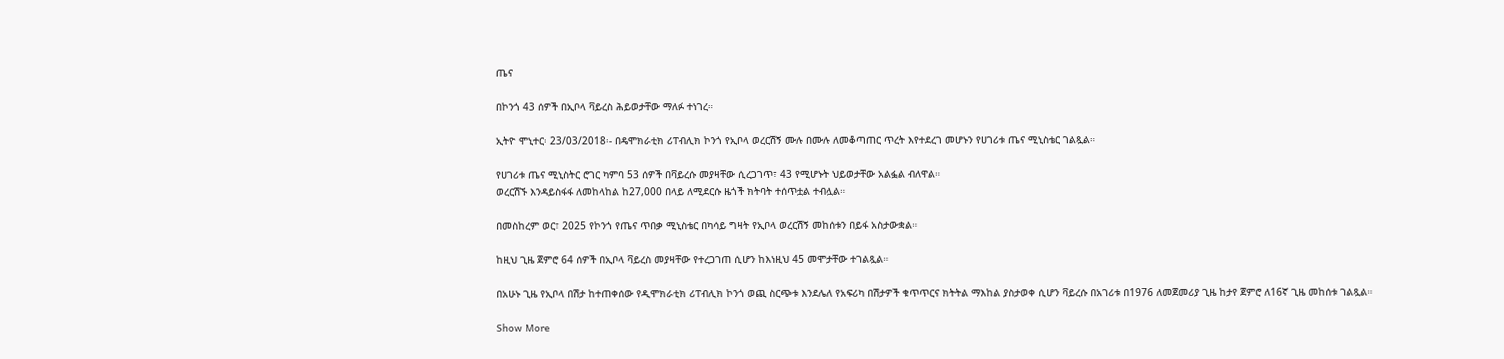ጤና

በኮንጎ 43 ሰዎች በኢቦላ ቫይረስ ሕይወታቸው ማለፉ ተነገረ።

ኢትዮ ሞኒተር፡ 23/03/2018፡- በዴሞክራቲክ ሪፐብሊክ ኮንጎ የኢቦላ ወረርሽኝ ሙሉ በሙሉ ለመቆጣጠር ጥረት እየተደረገ መሆኑን የሀገሪቱ ጤና ሚኒስቴር ገልጿል።

የሀገሪቱ ጤና ሚኒስትር ሮገር ካምባ 53 ሰዎች በቫይረሱ መያዛቸው ሲረጋገጥ፣ 43 የሚሆኑት ህይወታቸው አልፏል ብለዋል።
ወረርሽኙ እንዳይስፋፋ ለመከላከል ከ27,000 በላይ ለሚደርሱ ዜጎች ክትባት ተሰጥቷል ተብሏል።

በመስከረም ወር፣ 2025 የኮንጎ የጤና ጥበቃ ሚኒስቴር በካሳይ ግዛት የኢቦላ ወረርሽኝ መከሰቱን በይፋ አስታውቋል።

ከዚህ ጊዜ ጀምሮ 64 ሰዎች በኢቦላ ቫይረስ መያዛቸው የተረጋገጠ ሲሆን ከእነዚህ 45 መሞታቸው ተገልጿል።

በአሁኑ ጊዜ የኢቦላ በሽታ ከተጠቀሰው የዲሞክራቲክ ሪፐብሊክ ኮንጎ ወጪ ስርጭቱ እንደሌለ የአፍሪካ በሽታዎች ቁጥጥርና ክትትል ማእከል ያስታወቀ ሲሆን ቫይረሱ በአገሪቱ በ1976 ለመጀመሪያ ጊዜ ከታየ ጀምሮ ለ16ኛ ጊዜ መከሰቱ ገልጿል።

Show More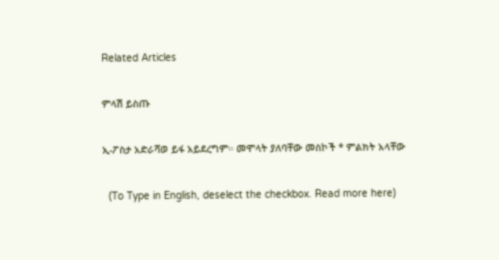Related Articles

ምላሽ ይስጡ

ኢ-ፖስታ አድራሻወ ይፋ አይደረግም። መሞላት ያለባቸው መስኮች * ምልክት አላቸው

  (To Type in English, deselect the checkbox. Read more here)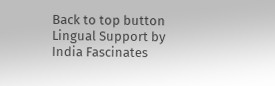Back to top button
Lingual Support by India Fascinates